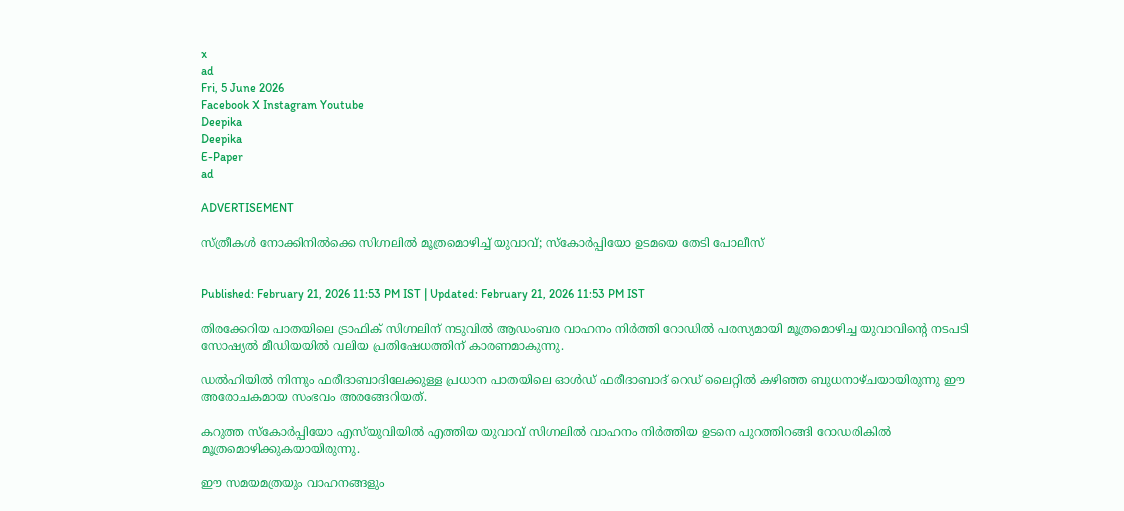x
ad
Fri, 5 June 2026
Facebook X Instagram Youtube
Deepika
Deepika
E-Paper
ad

ADVERTISEMENT

സ്ത്രീകൾ നോക്കിനിൽക്കെ സിഗ്നലിൽ മൂത്രമൊഴിച്ച് യുവാവ്; സ്കോർപ്പിയോ ഉടമയെ തേടി പോലീസ്


Published: February 21, 2026 11:53 PM IST | Updated: February 21, 2026 11:53 PM IST

തിരക്കേറിയ പാതയിലെ ട്രാഫിക് സിഗ്നലിന് നടുവിൽ ആഡംബര വാഹനം നിർത്തി റോഡിൽ പരസ്യമായി മൂത്രമൊഴിച്ച യുവാവിന്‍റെ നടപടി സോഷ്യൽ മീഡിയയിൽ വലിയ പ്രതിഷേധത്തിന് കാരണമാകുന്നു.

ഡൽഹിയിൽ നിന്നും ഫരീദാബാദിലേക്കുള്ള പ്രധാന പാതയിലെ ഓൾഡ് ഫരീദാബാദ് റെഡ് ലൈറ്റിൽ കഴിഞ്ഞ ബുധനാഴ്ചയായിരുന്നു ഈ അരോചകമായ സംഭവം അരങ്ങേറിയത്.

കറുത്ത സ്കോർപ്പിയോ എസ്‌യുവിയിൽ എത്തിയ യുവാവ് സിഗ്നലിൽ വാഹനം നിർത്തിയ ഉടനെ പുറത്തിറങ്ങി റോഡരികിൽ മൂത്രമൊഴിക്കുകയായിരുന്നു.

ഈ സമയമത്രയും വാഹനങ്ങളും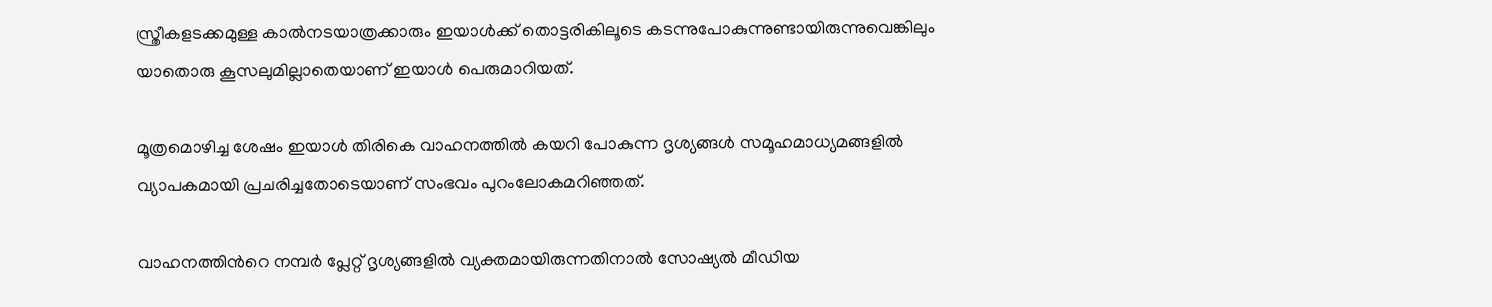സ്ത്രീകളടക്കമുള്ള കാൽനടയാത്രക്കാരും ഇയാൾക്ക് തൊട്ടരികിലൂടെ കടന്നുപോകുന്നുണ്ടായിരുന്നുവെങ്കിലും യാതൊരു കൂസലുമില്ലാതെയാണ് ഇയാൾ പെരുമാറിയത്.

മൂത്രമൊഴിച്ച ശേഷം ഇയാൾ തിരികെ വാഹനത്തിൽ കയറി പോകുന്ന ദൃശ്യങ്ങൾ സമൂഹമാധ്യമങ്ങളിൽ വ്യാപകമായി പ്രചരിച്ചതോടെയാണ് സംഭവം പുറംലോകമറിഞ്ഞത്.

വാഹനത്തിന്‍റെ നമ്പർ പ്ലേറ്റ് ദൃശ്യങ്ങളിൽ വ്യക്തമായിരുന്നതിനാൽ സോഷ്യൽ മീഡിയ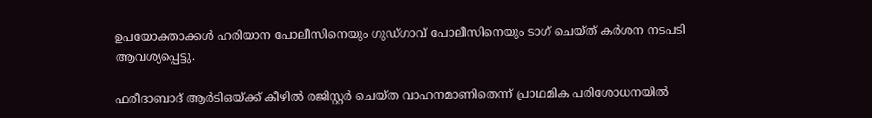ഉപയോക്താക്കൾ ഹരിയാന പോലീസിനെയും ഗുഡ്ഗാവ് പോലീസിനെയും ടാഗ് ചെയ്ത് കർശന നടപടി ആവശ്യപ്പെട്ടു.

ഫരീദാബാദ് ആർടിഒയ്ക്ക് കീഴിൽ രജിസ്റ്റർ ചെയ്ത വാഹനമാണിതെന്ന് പ്രാഥമിക പരിശോധനയിൽ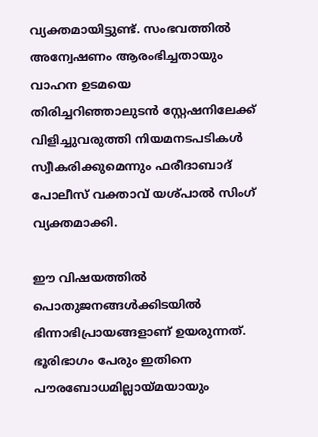വ്യക്തമായിട്ടുണ്ട്. സംഭവത്തിൽ അന്വേഷണം ആരംഭിച്ചതായും വാഹന ഉടമയെ തിരിച്ചറിഞ്ഞാലുടൻ സ്റ്റേഷനിലേക്ക് വിളിച്ചുവരുത്തി നിയമനടപടികൾ സ്വീകരിക്കുമെന്നും ഫരീദാബാദ് പോലീസ് വക്താവ് യശ്പാൽ സിംഗ് വ്യക്തമാക്കി.

ഈ വിഷയത്തിൽ പൊതുജനങ്ങൾക്കിടയിൽ ഭിന്നാഭിപ്രായങ്ങളാണ് ഉയരുന്നത്. ഭൂരിഭാഗം പേരും ഇതിനെ പൗരബോധമില്ലായ്മയായും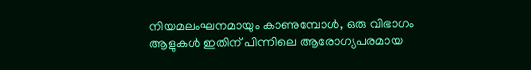നിയമലംഘനമായും കാണുമ്പോൾ, ഒരു വിഭാഗം ആളുകൾ ഇതിന് പിന്നിലെ ആരോഗ്യപരമായ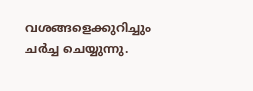വശങ്ങളെക്കുറിച്ചും ചർച്ച ചെയ്യുന്നു.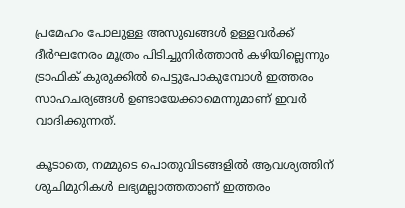പ്രമേഹം പോലുള്ള അസുഖങ്ങൾ ഉള്ളവർക്ക് ദീർഘനേരം മൂത്രം പിടിച്ചുനിർത്താൻ കഴിയില്ലെന്നും ട്രാഫിക് കുരുക്കിൽ പെട്ടുപോകുമ്പോൾ ഇത്തരം സാഹചര്യങ്ങൾ ഉണ്ടായേക്കാമെന്നുമാണ് ഇവർ വാദിക്കുന്നത്.

കൂടാതെ, നമ്മുടെ പൊതുവിടങ്ങളിൽ ആവശ്യത്തിന് ശുചിമുറികൾ ലഭ്യമല്ലാത്തതാണ് ഇത്തരം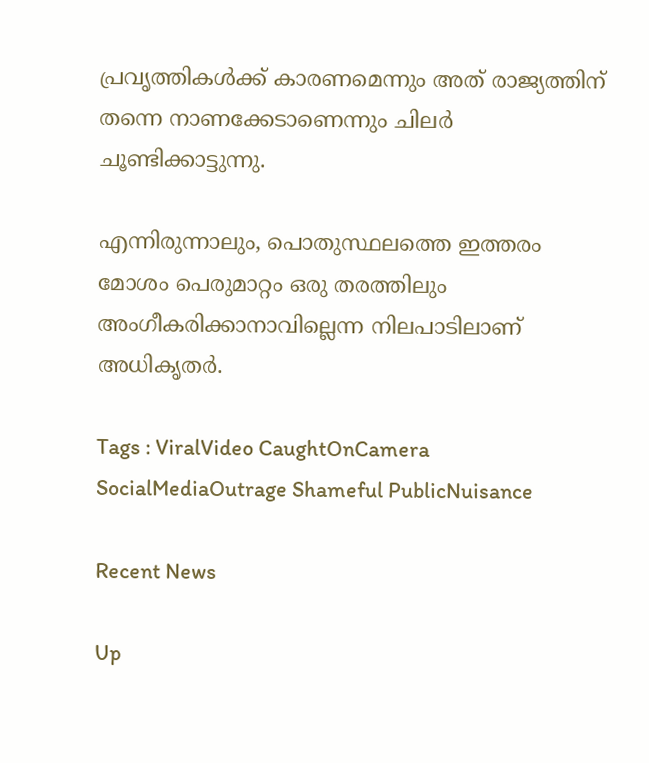പ്രവൃത്തികൾക്ക് കാരണമെന്നും അത് രാജ്യത്തിന് തന്നെ നാണക്കേടാണെന്നും ചിലർ ചൂണ്ടിക്കാട്ടുന്നു.

എന്നിരുന്നാലും, പൊതുസ്ഥലത്തെ ഇത്തരം മോശം പെരുമാറ്റം ഒരു തരത്തിലും അംഗീകരിക്കാനാവില്ലെന്ന നിലപാടിലാണ് അധികൃതർ.

Tags : ViralVideo CaughtOnCamera SocialMediaOutrage Shameful PublicNuisance

Recent News

Up